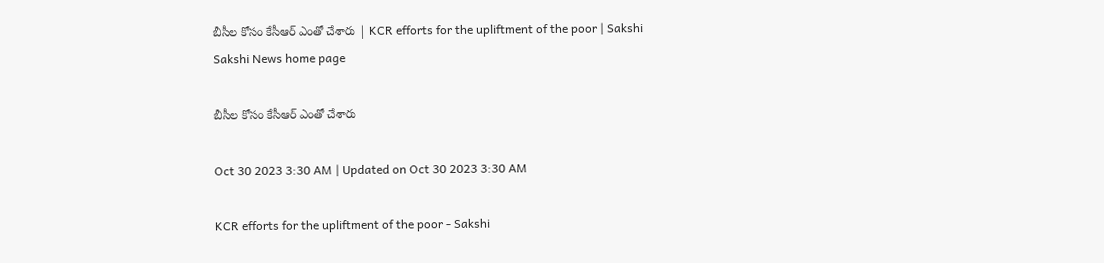బీసీల కోసం కేసీఆర్‌ ఎంతో చేశారు | KCR efforts for the upliftment of the poor | Sakshi
Sakshi News home page

బీసీల కోసం కేసీఆర్‌ ఎంతో చేశారు

Oct 30 2023 3:30 AM | Updated on Oct 30 2023 3:30 AM

KCR efforts for the upliftment of the poor - Sakshi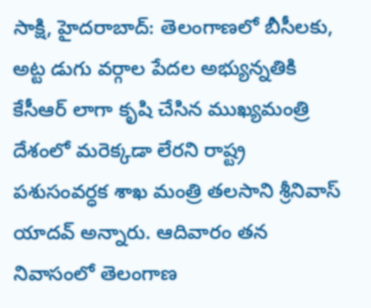సాక్షి, హైదరాబాద్‌: తెలంగాణలో బీసీలకు, అట్ట డుగు వర్గాల పేదల అభ్యున్నతికి కేసీఆర్‌ లాగా కృషి చేసిన ముఖ్యమంత్రి దేశంలో మరెక్కడా లేరని రాష్ట్ర పశుసంవర్ధక శాఖ మంత్రి తలసాని శ్రీనివాస్‌ యాదవ్‌ అన్నారు. ఆదివారం తన నివాసంలో తెలంగాణ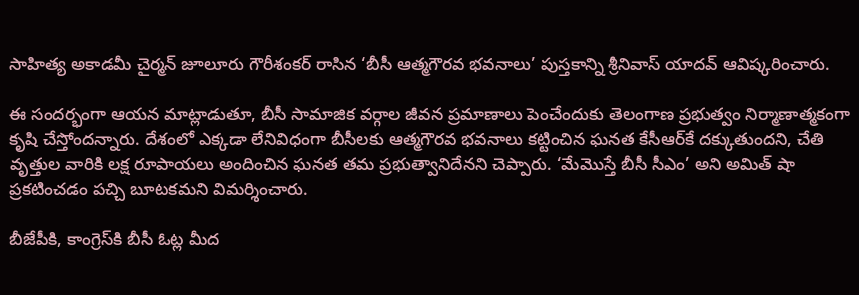సాహిత్య అకాడమీ చైర్మన్‌ జూలూరు గౌరీశంకర్‌ రాసిన ‘బీసీ ఆత్మగౌరవ భవనాలు’ పుస్తకాన్ని శ్రీనివాస్‌ యాదవ్‌ ఆవిష్కరించారు.

ఈ సందర్భంగా ఆయన మాట్లాడుతూ, బీసీ సామాజిక వర్గాల జీవన ప్రమాణాలు పెంచేందుకు తెలంగాణ ప్రభుత్వం నిర్మాణాత్మకంగా కృషి చేస్తోందన్నారు. దేశంలో ఎక్కడా లేనివిధంగా బీసీలకు ఆత్మగౌరవ భవనాలు కట్టించిన ఘనత కేసీఆర్‌కే దక్కుతుందని, చేతి వృత్తుల వారికి లక్ష రూపాయలు అందించిన ఘనత తమ ప్రభుత్వానిదేనని చెప్పారు. ‘మేమొస్తే బీసీ సీఎం’ అని అమిత్‌ షా ప్రకటించడం పచ్చి బూటకమని విమర్శించారు.

బీజేపీకి, కాంగ్రెస్‌కి బీసీ ఓట్ల మీద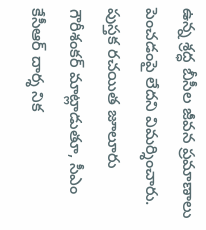ఉన్న శ్రద్ధ బీసీల జీవన ప్రమాణాలు పెంచడంపై లేదని విమర్శించారు. పుస్తక రచయిత జూలూరు గౌరీశంకర్‌ మాట్లాడుతూ, సీఎం కేసీఆర్‌ దార్శ నిక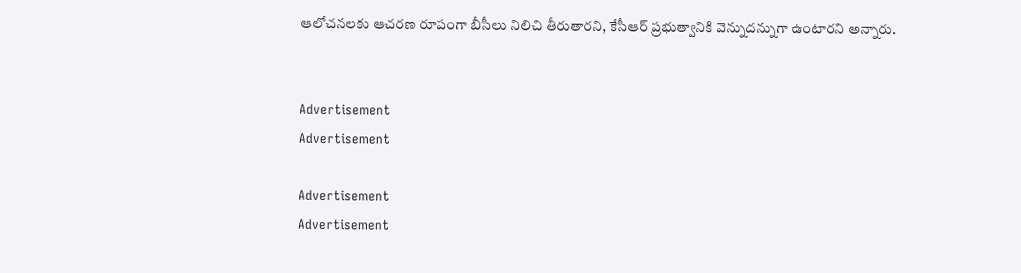ఆలోచనలకు ఆచరణ రూపంగా బీసీలు నిలిచి తీరుతారని, కేసీఆర్‌ ప్రభుత్వానికి వెన్నుదన్నుగా ఉంటారని అన్నారు.


Advertisement
Advertisement

Advertisement
Advertisement